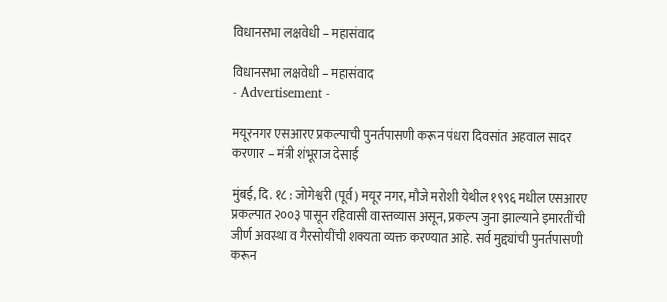विधानसभा लक्षवेधी – महासंवाद

विधानसभा लक्षवेधी – महासंवाद
- Advertisement -

मयूरनगर एसआरए प्रकल्पाची पुनर्तपासणी करून पंधरा दिवसांत अहवाल सादर करणार – मंत्री शंभूराज देसाई

मुंबई, दि. १८ : जोगेश्वरी (पूर्व) मयूर नगर, मौजे मरोशी येथील १९९६ मधील एसआरए प्रकल्पात २००३ पासून रहिवासी वास्तव्यास असून, प्रकल्प जुना झाल्याने इमारतींची जीर्ण अवस्था व गैरसोयींची शक्यता व्यक्त करण्यात आहे. सर्व मुद्द्यांची पुनर्तपासणी करून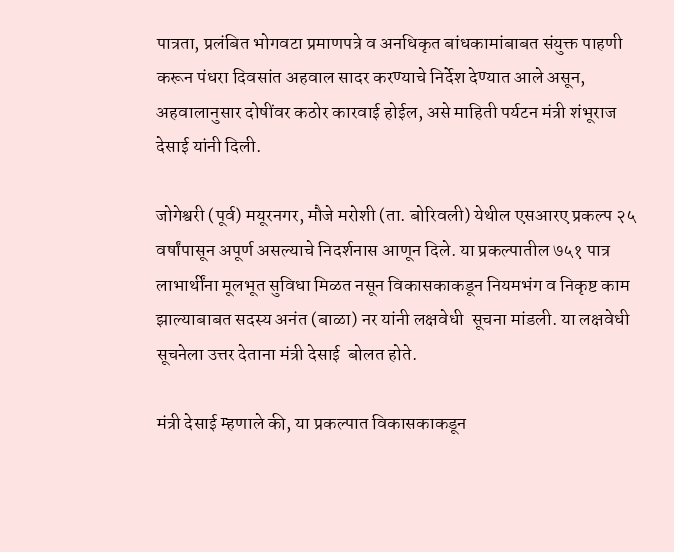पात्रता, प्रलंबित भोगवटा प्रमाणपत्रे व अनधिकृत बांधकामांबाबत संयुक्त पाहणी करून पंधरा दिवसांत अहवाल सादर करण्याचे निर्देश देण्यात आले असून, अहवालानुसार दोषींवर कठोर कारवाई होईल, असे माहिती पर्यटन मंत्री शंभूराज देसाई यांनी दिली.

जोगेश्वरी (पूर्व) मयूरनगर, मौजे मरोशी (ता. बोरिवली) येथील एसआरए प्रकल्प २५ वर्षांपासून अपूर्ण असल्याचे निदर्शनास आणून दिले. या प्रकल्पातील ७५१ पात्र लाभार्थींना मूलभूत सुविधा मिळत नसून विकासकाकडून नियमभंग व निकृष्ट काम झाल्याबाबत सदस्य अनंत (बाळा) नर यांनी लक्षवेधी  सूचना मांडली. या लक्षवेधी सूचनेला उत्तर देताना मंत्री देसाई  बोलत होते.

मंत्री देसाई म्हणाले की, या प्रकल्पात विकासकाकडून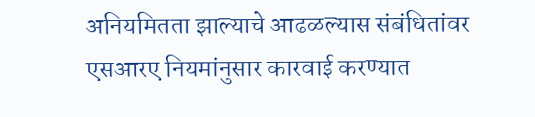अनियमितता झाल्याचे आढळल्यास संबंधितांवर एसआरए नियमांनुसार कारवाई करण्यात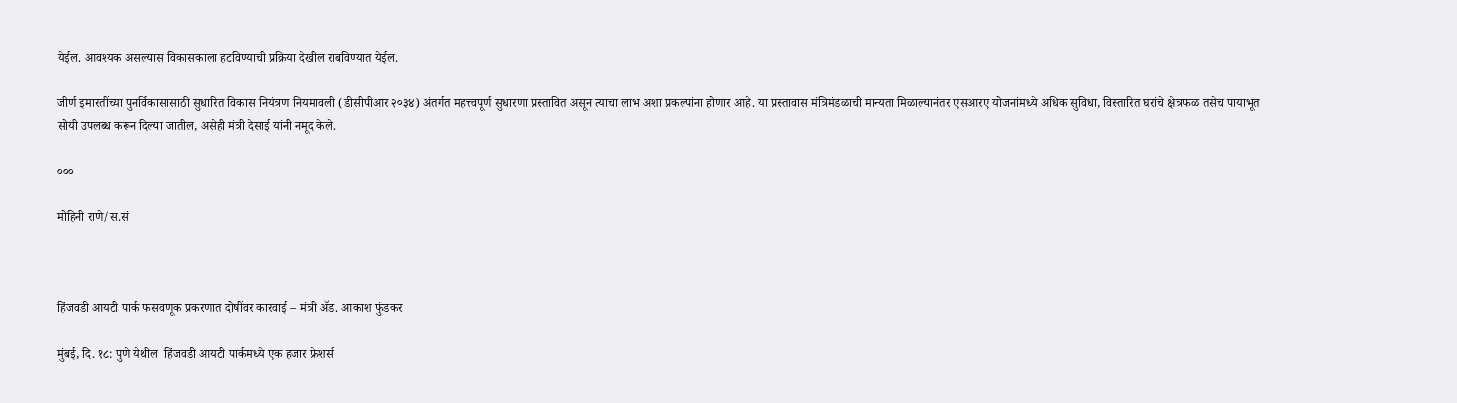येईल. आवश्यक असल्यास विकासकाला हटविण्याची प्रक्रिया देखील राबविण्यात येईल.

जीर्ण इमारतींच्या पुनर्विकासासाठी सुधारित विकास नियंत्रण नियमावली (डीसीपीआर २०३४) अंतर्गत महत्त्वपूर्ण सुधारणा प्रस्तावित असून त्याचा लाभ अशा प्रकल्पांना होणार आहे. या प्रस्तावास मंत्रिमंडळाची मान्यता मिळाल्यानंतर एसआरए योजनांमध्ये अधिक सुविधा, विस्तारित घरांचे क्षेत्रफळ तसेच पायाभूत सोयी उपलब्ध करून दिल्या जातील, असेही मंत्री देसाई यांनी नमूद केले.

०००

मोहिनी राणे/स.सं



हिंजवडी आयटी पार्क फसवणूक प्रकरणात दोषींवर कारवाई – मंत्री ॲड. आकाश फुंडकर

मुंबई, दि. १८: पुणे येथील  हिंजवडी आयटी पार्कमध्ये एक हजार फ्रेशर्स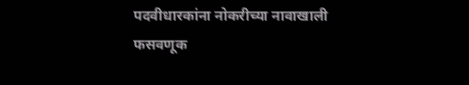पदवीधारकांना नोकरीच्या नावाखाली फसवणूक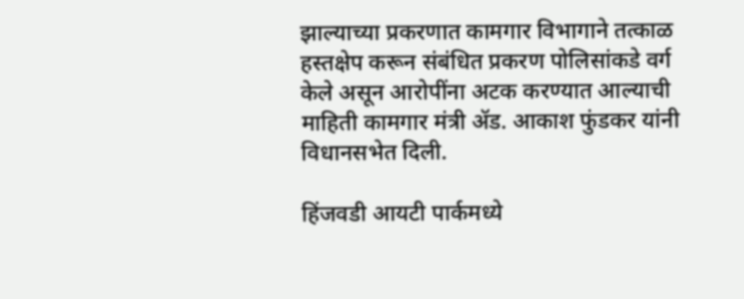झाल्याच्या प्रकरणात कामगार विभागाने तत्काळ हस्तक्षेप करून संबंधित प्रकरण पोलिसांकडे वर्ग केले असून आरोपींना अटक करण्यात आल्याची माहिती कामगार मंत्री ॲड. आकाश फुंडकर यांनी विधानसभेत दिली.

हिंजवडी आयटी पार्कमध्ये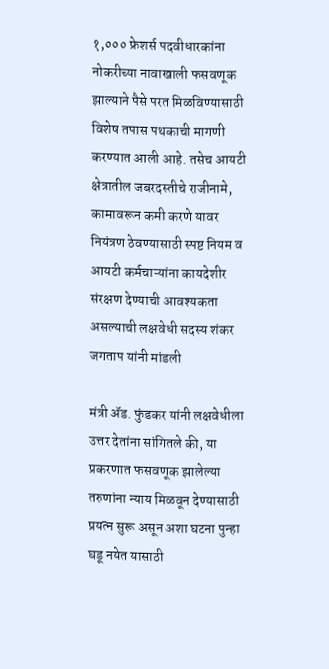१,००० फ्रेशर्स पदवीधारकांना नोकरीच्या नावाखाली फसवणूक झाल्याने पैसे परत मिळविण्यासाठी विशेष तपास पथकाची मागणी करण्यात आली आहे. तसेच आयटी क्षेत्रातील जबरदस्तीचे राजीनामे, कामावरून कमी करणे यावर नियंत्रण ठेवण्यासाठी स्पष्ट नियम व आयटी कर्मचाऱ्यांना कायदेशीर संरक्षण देण्याची आवश्यकता असल्याची लक्षवेधी सदस्य शंकर जगताप यांनी मांडली

मंत्री ॲड. फुंडकर यांनी लक्षवेधीला उत्तर देतांना सांगितले की, या प्रकरणात फसवणूक झालेल्या तरुणांना न्याय मिळवून देण्यासाठी प्रयत्न सुरू असून अशा घटना पुन्हा घडू नयेत यासाठी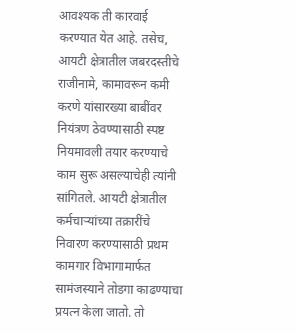आवश्यक ती कारवाई करण्यात येत आहे. तसेच, आयटी क्षेत्रातील जबरदस्तीचे राजीनामे, कामावरून कमी करणे यांसारख्या बाबींवर नियंत्रण ठेवण्यासाठी स्पष्ट नियमावली तयार करण्याचे काम सुरू असल्याचेही त्यांनी सांगितले. आयटी क्षेत्रातील कर्मचाऱ्यांच्या तक्रारींचे निवारण करण्यासाठी प्रथम कामगार विभागामार्फत सामंजस्याने तोडगा काढण्याचा प्रयत्न केला जातो. तो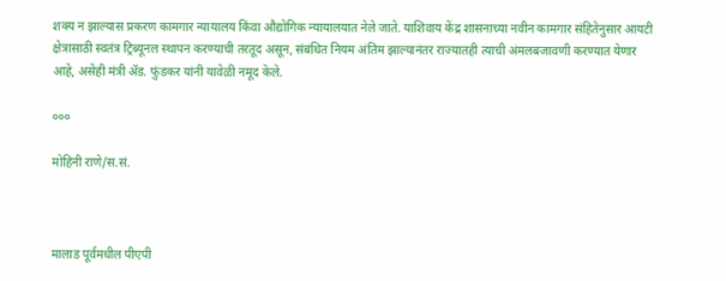शक्य न झाल्यास प्रकरण कामगार न्यायालय किंवा औद्योगिक न्यायालयात नेले जाते. याशिवाय केंद्र शासनाच्या नवीन कामगार संहितेनुसार आयटी क्षेत्रासाठी स्वतंत्र ट्रिब्यूनल स्थापन करण्याची तरतूद असून, संबंधित नियम अंतिम झाल्यानंतर राज्यातही त्याची अंमलबजावणी करण्यात येणार आहे, असेही मंत्री ॲड. फुंडकर यांनी यावेळी नमूद केले.

०००

मोहिनी राणे/स.सं.



मालाड पूर्वमधील पीएपी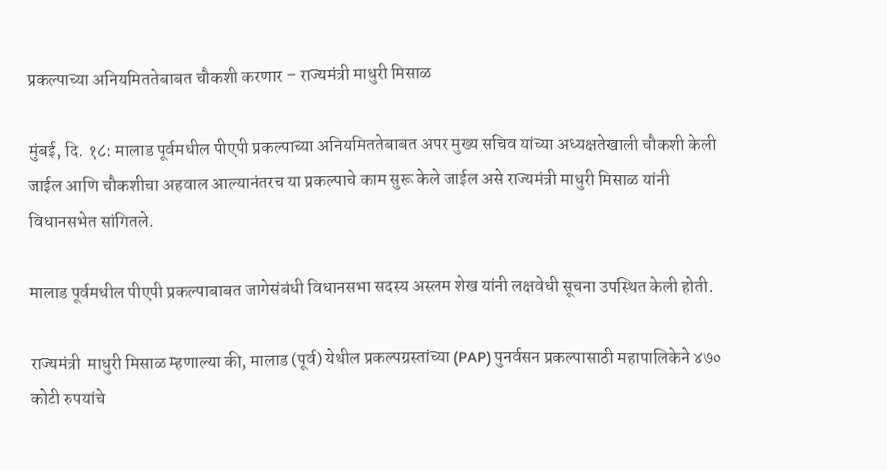प्रकल्पाच्या अनियमिततेबाबत चौकशी करणार – राज्यमंत्री माधुरी मिसाळ

मुंबई, दि. १८: मालाड पूर्वमधील पीएपी प्रकल्पाच्या अनियमिततेबाबत अपर मुख्य सचिव यांच्या अध्यक्षतेखाली चौकशी केली जाईल आणि चौकशीचा अहवाल आल्यानंतरच या प्रकल्पाचे काम सुरू केले जाईल असे राज्यमंत्री माधुरी मिसाळ यांनी विधानसभेत सांगितले.

मालाड पूर्वमधील पीएपी प्रकल्पाबाबत जागेसंबंधी विधानसभा सदस्य अस्लम शेख यांनी लक्षवेधी सूचना उपस्थित केली होती.

राज्यमंत्री  माधुरी मिसाळ म्हणाल्या की, मालाड (पूर्व) येथील प्रकल्पग्रस्तांच्या (PAP) पुनर्वसन प्रकल्पासाठी महापालिकेने ४७० कोटी रुपयांचे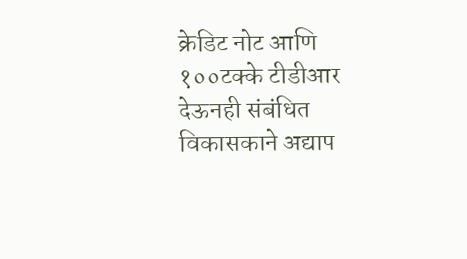क्रेडिट नोट आणि १००टक्के टीडीआर देऊनही संबंधित विकासकाने अद्याप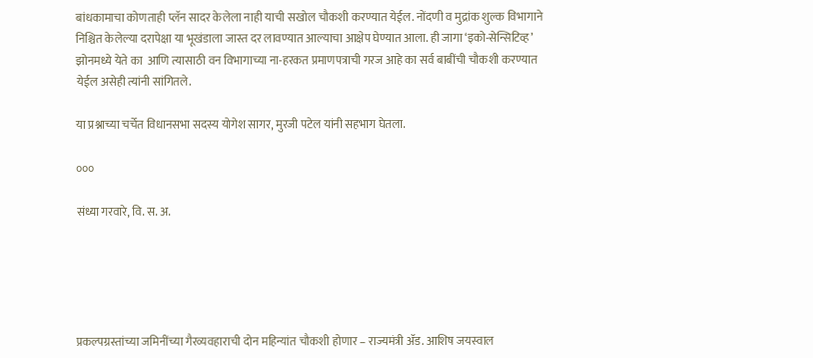बांधकामाचा कोणताही प्लॅन सादर केलेला नाही याची सखोल चौकशी करण्यात येईल. नोंदणी व मुद्रांक शुल्क विभागाने निश्चित केलेल्या दरापेक्षा या भूखंडाला जास्त दर लावण्यात आल्याचा आक्षेप घेण्यात आला. ही जागा ‘इको-सेन्सिटिव्ह’ झोनमध्ये येते का  आणि त्यासाठी वन विभागाच्या ना-हरकत प्रमाणपत्राची गरज आहे का सर्व बाबींची चौकशी करण्यात येईल असेही त्यांनी सांगितले.

या प्रश्नाच्या चर्चेत विधानसभा सदस्य योगेश सागर, मुरजी पटेल यांनी सहभाग घेतला.

०००

संध्या गरवारे, वि. स. अ.





प्रकल्पग्रस्तांच्या जमिनींच्या गैरव्यवहाराची दोन महिन्यांत चौकशी होणार – राज्यमंत्री ॲड. आशिष जयस्वाल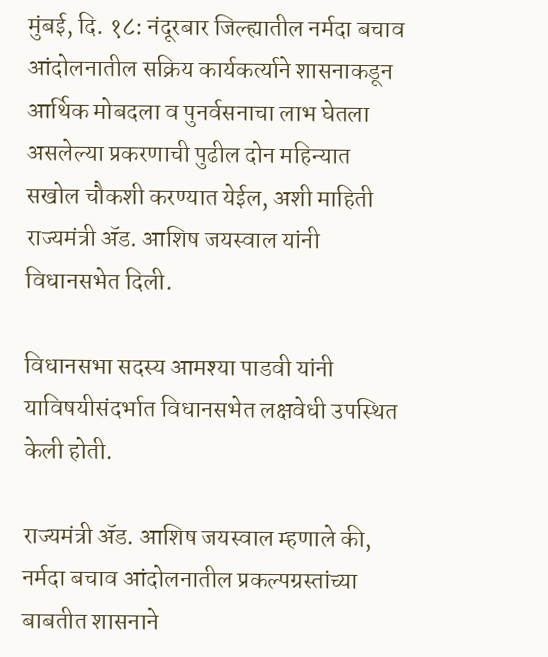मुंबई, दि. १८: नंदूरबार जिल्ह्यातील नर्मदा बचाव आंदोलनातील सक्रिय कार्यकर्त्याने शासनाकडून आर्थिक मोबदला व पुनर्वसनाचा लाभ घेतला असलेल्या प्रकरणाची पुढील दोन महिन्यात सखोल चौकशी करण्यात येईल, अशी माहिती राज्यमंत्री ॲड. आशिष जयस्वाल यांनी विधानसभेत दिली.

विधानसभा सदस्य आमश्या पाडवी यांनी याविषयीसंदर्भात विधानसभेत लक्षवेधी उपस्थित केली होती.

राज्यमंत्री ॲड. आशिष जयस्वाल म्हणाले की, नर्मदा बचाव आंदोलनातील प्रकल्पग्रस्तांच्या बाबतीत शासनाने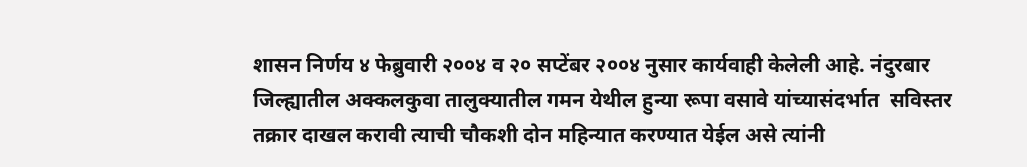शासन निर्णय ४ फेब्रुवारी २००४ व २० सप्टेंबर २००४ नुसार कार्यवाही केलेली आहे. नंदुरबार जिल्ह्यातील अक्कलकुवा तालुक्यातील गमन येथील हुन्या रूपा वसावे यांच्यासंदर्भात  सविस्तर तक्रार दाखल करावी त्याची चौकशी दोन महिन्यात करण्यात येईल असे त्यांनी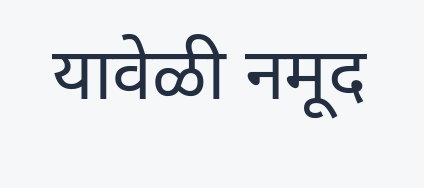यावेळी नमूद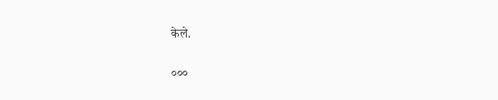केले.

०००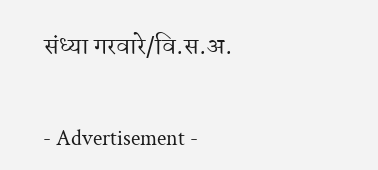संध्या गरवारे/वि.स.अ.

- Advertisement -